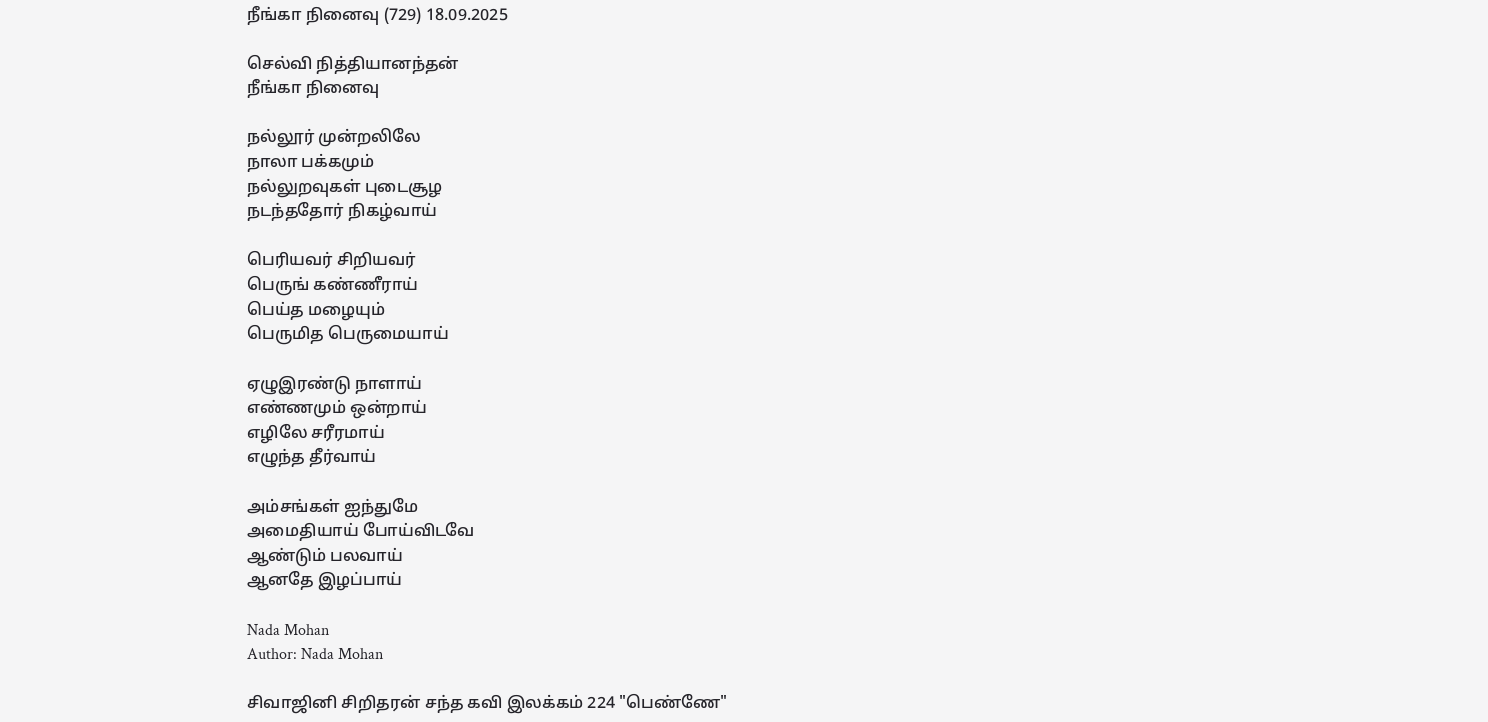நீங்கா நினைவு (729) 18.09.2025

செல்வி நித்தியானந்தன்
நீங்கா நினைவு

நல்லூர் முன்றலிலே
நாலா பக்கமும்
நல்லுறவுகள் புடைசூழ
நடந்ததோர் நிகழ்வாய்

பெரியவர் சிறியவர்
பெருங் கண்ணீராய்
பெய்த மழையும்
பெருமித பெருமையாய்

ஏழுஇரண்டு நாளாய்
எண்ணமும் ஒன்றாய்
எழிலே சரீரமாய்
எழுந்த தீர்வாய்

அம்சங்கள் ஐந்துமே
அமைதியாய் போய்விடவே
ஆண்டும் பலவாய்
ஆனதே இழப்பாய்

Nada Mohan
Author: Nada Mohan

சிவாஜினி சிறிதரன் சந்த கவி இலக்கம் 224 "பெண்ணே"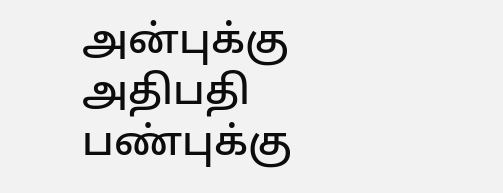அன்புக்கு அதிபதி பண்புக்கு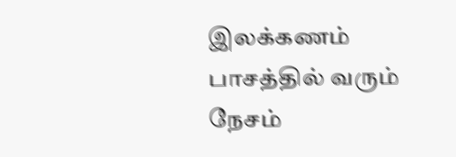இலக்கணம் பாசத்தில் வரும் நேசம்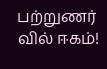பற்றுணர் வில் ஈகம்!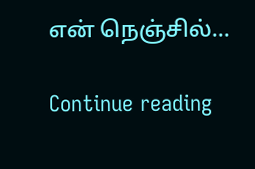என் நெஞ்சில்...

Continue reading